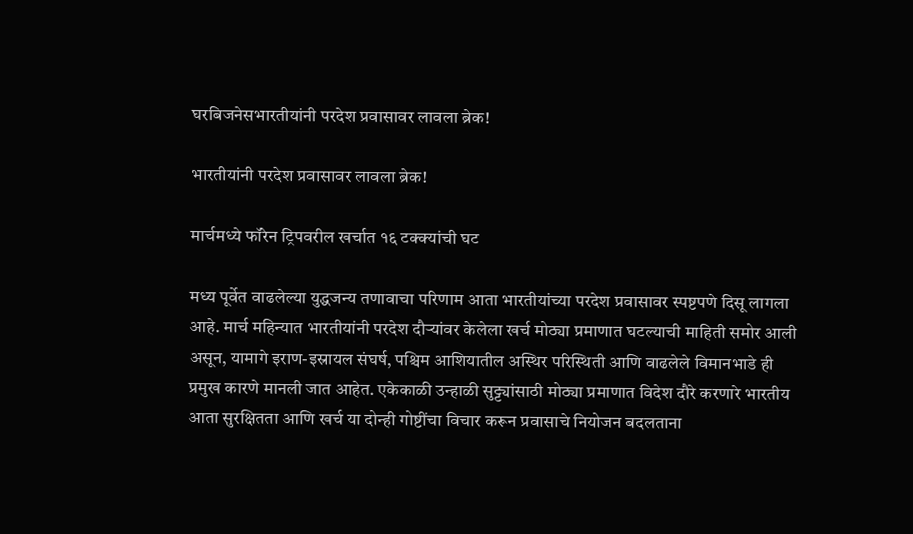घरबिजनेसभारतीयांनी परदेश प्रवासावर लावला ब्रेक!

भारतीयांनी परदेश प्रवासावर लावला ब्रेक!

मार्चमध्ये फॉरेन ट्रिपवरील खर्चात १६ टक्क्यांची घट

मध्य पूर्वेत वाढलेल्या युद्धजन्य तणावाचा परिणाम आता भारतीयांच्या परदेश प्रवासावर स्पष्टपणे दिसू लागला आहे. मार्च महिन्यात भारतीयांनी परदेश दौऱ्यांवर केलेला खर्च मोठ्या प्रमाणात घटल्याची माहिती समोर आली असून, यामागे इराण-इस्रायल संघर्ष, पश्चिम आशियातील अस्थिर परिस्थिती आणि वाढलेले विमानभाडे ही प्रमुख कारणे मानली जात आहेत. एकेकाळी उन्हाळी सुट्ट्यांसाठी मोठ्या प्रमाणात विदेश दौरे करणारे भारतीय आता सुरक्षितता आणि खर्च या दोन्ही गोष्टींचा विचार करून प्रवासाचे नियोजन बदलताना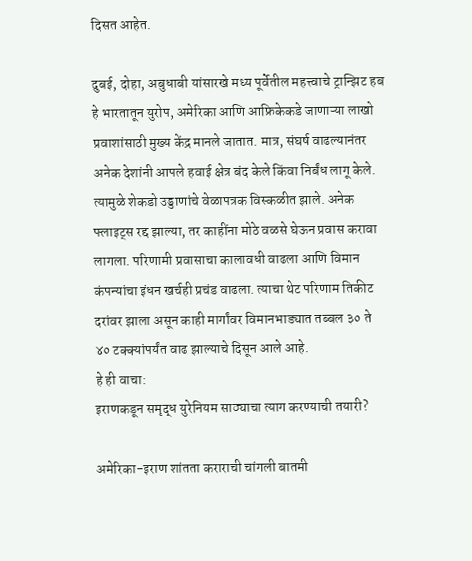दिसत आहेत.

दुबई, दोहा, अबुधाबी यांसारखे मध्य पूर्वेतील महत्त्वाचे ट्रान्झिट हब हे भारतातून युरोप, अमेरिका आणि आफ्रिकेकडे जाणाऱ्या लाखो प्रवाशांसाठी मुख्य केंद्र मानले जातात. मात्र, संघर्ष वाढल्यानंतर अनेक देशांनी आपले हवाई क्षेत्र बंद केले किंवा निर्बंध लागू केले. त्यामुळे शेकडो उड्डाणांचे वेळापत्रक विस्कळीत झाले. अनेक फ्लाइट्स रद्द झाल्या, तर काहींना मोठे वळसे घेऊन प्रवास करावा लागला. परिणामी प्रवासाचा कालावधी वाढला आणि विमान कंपन्यांचा इंधन खर्चही प्रचंड वाढला. त्याचा थेट परिणाम तिकीट दरांवर झाला असून काही मार्गांवर विमानभाड्यात तब्बल ३० ते ४० टक्क्यांपर्यंत वाढ झाल्याचे दिसून आले आहे.
हे ही वाचा:
इराणकडून समृद्ध युरेनियम साठ्याचा त्याग करण्याची तयारी?

अमेरिका-इराण शांतता कराराची चांगली बातमी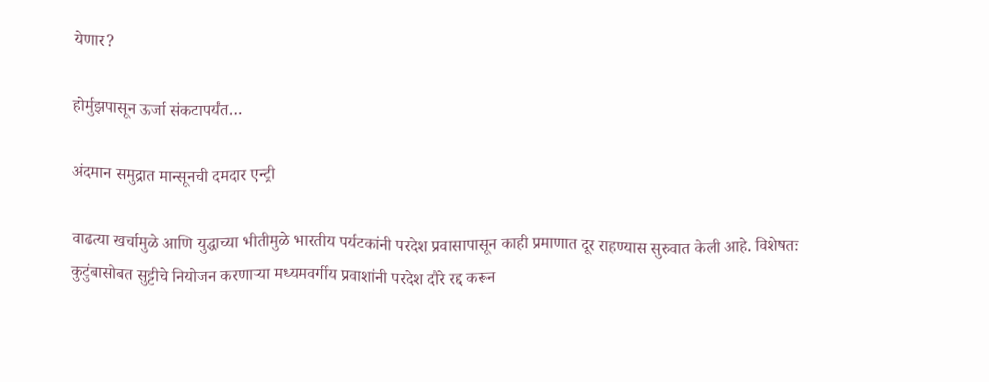येणार?

होर्मुझपासून ऊर्जा संकटापर्यंत…

अंदमान समुद्रात मान्सूनची दमदार एन्ट्री

वाढत्या खर्चामुळे आणि युद्धाच्या भीतीमुळे भारतीय पर्यटकांनी परदेश प्रवासापासून काही प्रमाणात दूर राहण्यास सुरुवात केली आहे. विशेषतः कुटुंबासोबत सुट्टीचे नियोजन करणाऱ्या मध्यमवर्गीय प्रवाशांनी परदेश दौरे रद्द करून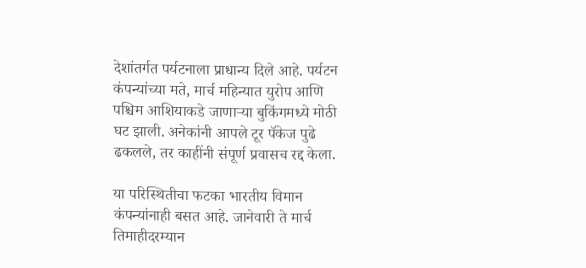देशांतर्गत पर्यटनाला प्राधान्य दिले आहे. पर्यटन कंपन्यांच्या मते, मार्च महिन्यात युरोप आणि पश्चिम आशियाकडे जाणाऱ्या बुकिंगमध्ये मोठी घट झाली. अनेकांनी आपले टूर पॅकेज पुढे ढकलले, तर काहींनी संपूर्ण प्रवासच रद्द केला.

या परिस्थितीचा फटका भारतीय विमान कंपन्यांनाही बसत आहे. जानेवारी ते मार्च तिमाहीदरम्यान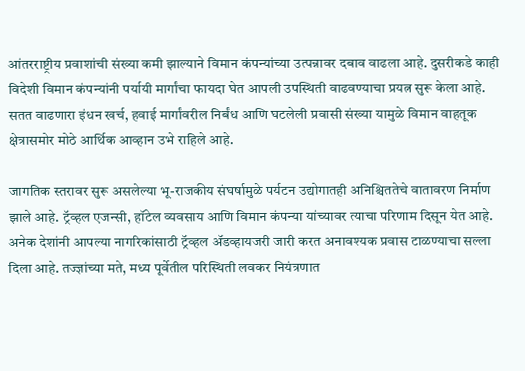आंतरराष्ट्रीय प्रवाशांची संख्या कमी झाल्याने विमान कंपन्यांच्या उत्पन्नावर दबाव वाढला आहे. दुसरीकडे काही विदेशी विमान कंपन्यांनी पर्यायी मार्गांचा फायदा घेत आपली उपस्थिती वाढवण्याचा प्रयत्न सुरू केला आहे. सतत वाढणारा इंधन खर्च, हवाई मार्गांवरील निर्बंध आणि घटलेली प्रवासी संख्या यामुळे विमान वाहतूक क्षेत्रासमोर मोठे आर्थिक आव्हान उभे राहिले आहे.

जागतिक स्तरावर सुरू असलेल्या भू-राजकीय संघर्षामुळे पर्यटन उद्योगातही अनिश्चिततेचे वातावरण निर्माण झाले आहे. ट्रॅव्हल एजन्सी, हॉटेल व्यवसाय आणि विमान कंपन्या यांच्यावर त्याचा परिणाम दिसून येत आहे. अनेक देशांनी आपल्या नागरिकांसाठी ट्रॅव्हल ॲडव्हायजरी जारी करत अनावश्यक प्रवास टाळण्याचा सल्ला दिला आहे. तज्ज्ञांच्या मते, मध्य पूर्वेतील परिस्थिती लवकर नियंत्रणात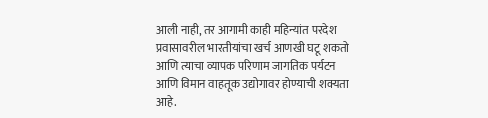आली नाही, तर आगामी काही महिन्यांत परदेश प्रवासावरील भारतीयांचा खर्च आणखी घटू शकतो आणि त्याचा व्यापक परिणाम जागतिक पर्यटन आणि विमान वाहतूक उद्योगावर होण्याची शक्यता आहे.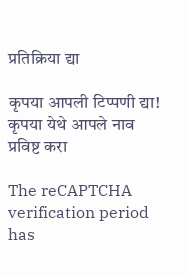प्रतिक्रिया द्या

कृपया आपली टिप्पणी द्या!
कृपया येथे आपले नाव प्रविष्ट करा

The reCAPTCHA verification period has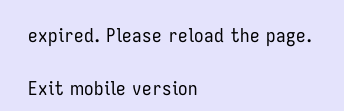expired. Please reload the page.

Exit mobile version